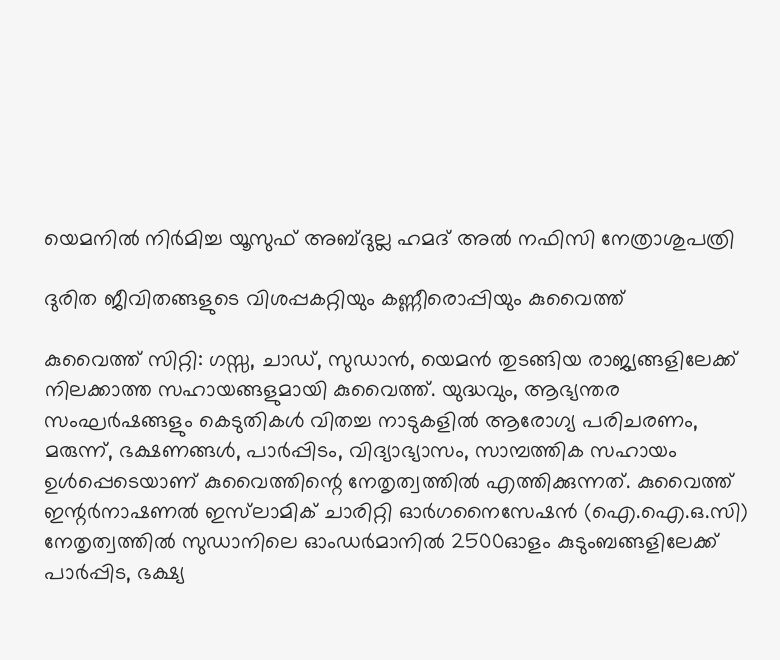യെമനിൽ നിർമിച്ച യൂസുഫ് അബ്ദുല്ല ഹമദ് അൽ നഫിസി നേത്രാശുപത്രി

ദുരിത ജീവിതങ്ങളുടെ വിശപ്പകറ്റിയും കണ്ണീരൊപ്പിയും കുവൈത്ത്

കുവൈത്ത് സിറ്റി: ഗസ്സ, ചാഡ്, സുഡാൻ, യെമൻ തുടങ്ങിയ രാജ്യങ്ങളിലേക്ക് നിലക്കാത്ത സഹായങ്ങളുമായി കുവൈത്ത്. യുദ്ധവും, ആഭ്യന്തര സംഘർഷങ്ങളും കെടുതികൾ വിതച്ച നാടുകളിൽ ആരോഗ്യ പരിചരണം, മരുന്ന്, ഭക്ഷണങ്ങൾ, പാർപ്പിടം, വിദ്യാഭ്യാസം, സാമ്പത്തിക സഹായം ഉൾപ്പെടെയാണ് കുവൈത്തിന്റെ നേതൃത്വത്തിൽ എത്തിക്കുന്നത്. കുവൈത്ത് ഇന്റർനാഷണൽ ഇസ്‍ലാമിക് ചാരിറ്റി ഓർഗനൈസേഷൻ (ഐ.ഐ.ഒ.സി) നേതൃത്വത്തിൽ സുഡാനിലെ ഓംഡർമാനിൽ 2500ഓളം കുടുംബങ്ങളിലേക്ക് പാർപ്പിട, ഭക്ഷ്യ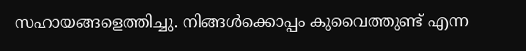സഹായങ്ങളെത്തിച്ചു. നിങ്ങൾക്കൊപ്പം കുവൈത്തുണ്ട് എന്ന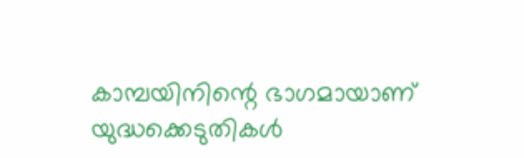കാമ്പയിനിന്റെ ഭാഗമായാണ് യുദ്ധക്കെടുതികൾ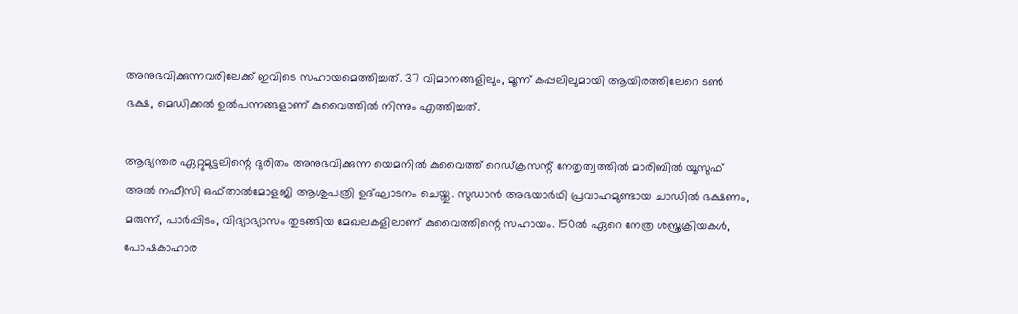അനുഭവിക്കുന്നവരിലേക്ക് ഇവിടെ സഹായമെത്തിച്ചത്. 37 വിമാനങ്ങളിലും, മൂന്ന് കപ്പലിലുമായി ആയിരത്തിലേറെ ടൺ ഭക്ഷ, മെഡിക്കൽ ഉൽപന്നങ്ങളാണ് കുവൈത്തിൽ നിന്നും എത്തിച്ചത്.

ആഭ്യന്തര ഏറ്റുമുട്ടലിന്റെ ദുരിതം അനുഭവിക്കുന്ന യെമനിൽ കുവൈത്ത് റെഡ്ക്രസന്റ് നേതൃത്വത്തിൽ മാരിബിൽ യൂസുഫ് അൽ നഫീസി ഒഫ്താൽമോളജി ആശുപത്രി ഉദ്ഘാടനം ചെയ്തു. സുഡാൻ അഭയാർഥി പ്രവാഹമുണ്ടായ ചാഡിൽ ഭക്ഷണം, മരുന്ന്, പാർപ്പിടം, വിദ്യാഭ്യാസം തുടങ്ങിയ മേഖലകളിലാണ് കുവൈത്തിന്റെ സഹായം. 150ൽ ഏറെ നേത്ര ശസ്ത്രക്രിയകൾ, പോഷകാഹാര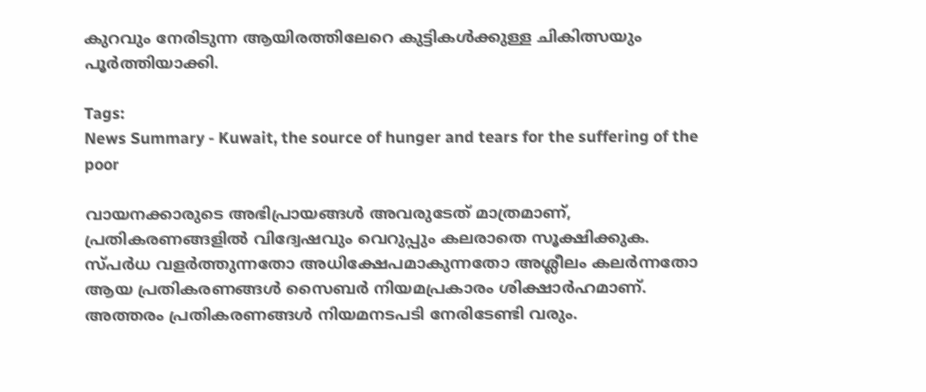കുറവും നേരിടുന്ന ആയിരത്തിലേറെ കുട്ടികൾക്കുള്ള ചികിത്സയും പൂർത്തിയാക്കി.

Tags:
News Summary - Kuwait, the source of hunger and tears for the suffering of the poor

വായനക്കാരുടെ അഭിപ്രായങ്ങള്‍ അവരുടേത് മാത്രമാണ്, പ്രതികരണങ്ങളിൽ വിദ്വേഷവും വെറുപ്പും കലരാതെ സൂക്ഷിക്കുക. സ്പർധ വളർത്തുന്നതോ അധിക്ഷേപമാകുന്നതോ അശ്ലീലം കലർന്നതോ ആയ പ്രതികരണങ്ങൾ സൈബർ നിയമപ്രകാരം ശിക്ഷാർഹമാണ്. അത്തരം പ്രതികരണങ്ങൾ നിയമനടപടി നേരിടേണ്ടി വരും.